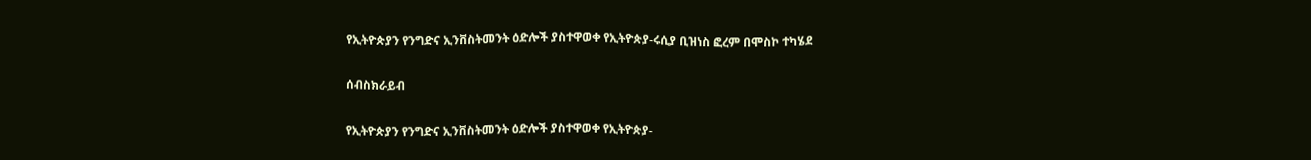የኢትዮጵያን የንግድና ኢንቨስትመንት ዕድሎች ያስተዋወቀ የኢትዮጵያ-ሩሲያ ቢዝነስ ፎረም በሞስኮ ተካሄደ

ሰብስክራይብ

የኢትዮጵያን የንግድና ኢንቨስትመንት ዕድሎች ያስተዋወቀ የኢትዮጵያ-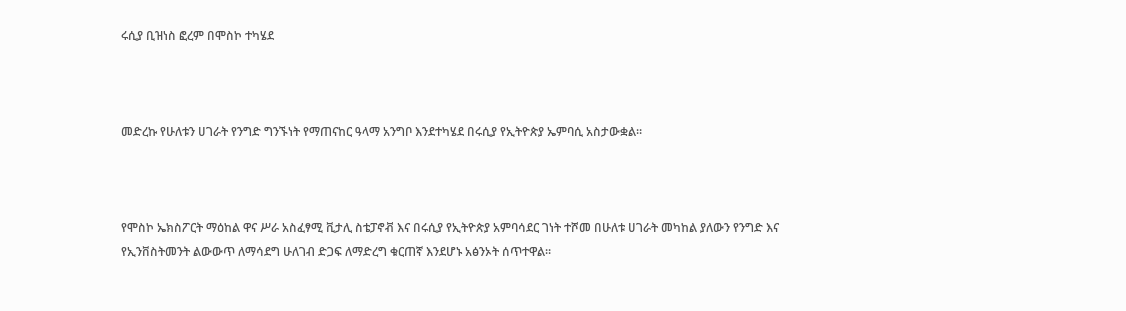ሩሲያ ቢዝነስ ፎረም በሞስኮ ተካሄደ



መድረኩ የሁለቱን ሀገራት የንግድ ግንኙነት የማጠናከር ዓላማ አንግቦ እንደተካሄደ በሩሲያ የኢትዮጵያ ኤምባሲ አስታውቋል።



የሞስኮ ኤክስፖርት ማዕከል ዋና ሥራ አስፈፃሚ ቪታሊ ስቴፓኖቭ እና በሩሲያ የኢትዮጵያ አምባሳደር ገነት ተሾመ በሁለቱ ሀገራት መካከል ያለውን የንግድ እና የኢንቨስትመንት ልውውጥ ለማሳደግ ሁለገብ ድጋፍ ለማድረግ ቁርጠኛ እንደሆኑ አፅንኦት ሰጥተዋል።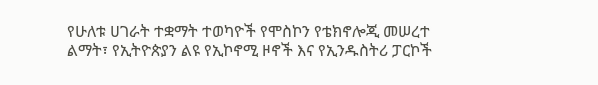የሁለቱ ሀገራት ተቋማት ተወካዮች የሞስኮን የቴክኖሎጂ መሠረተ ልማት፣ የኢትዮጵያን ልዩ የኢኮኖሚ ዞኖች እና የኢንዱስትሪ ፓርኮች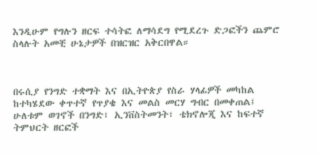እንዲሁም የግሉን ዘርፍ ተሳትፎ ለማሳደግ የሚደረጉ ድጋፎችን ጨምሮ ስላሉት አመቺ ሁኔታዎች በዝርዝር አቅርበዋል።



በሩሲያ የንግድ ተቋማት እና በኢትዮጵያ የስራ ሃላፊዎች መካከል ከተካሄደው ቀጥተኛ የጥያቄ እና መልስ መርሃ ግብር በመቀጠል፤ ሁለቱም ወገኖች በንግድ፣ ኢንቨስትመንት፣ ቴክኖሎጂ እና ከፍተኛ ትምህርት ዘርፎች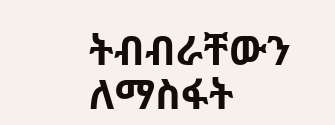ትብብራቸውን ለማስፋት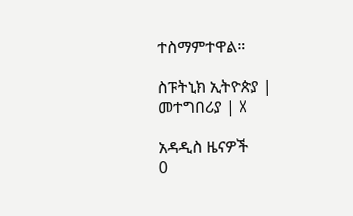ተስማምተዋል።

ስፑትኒክ ኢትዮጵያ | መተግበሪያ | X

አዳዲስ ዜናዎች
0